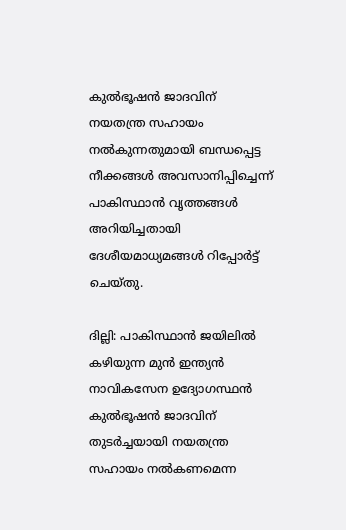കുല്‍ഭൂഷന്‍ ജാദവിന് നയതന്ത്ര സഹായം നല്‍കുന്നതുമായി ബന്ധപ്പെട്ട നീക്കങ്ങള്‍ അവസാനിപ്പിച്ചെന്ന് പാകിസ്ഥാന്‍ വൃത്തങ്ങള്‍ അറിയിച്ചതായി ദേശീയമാധ്യമങ്ങള്‍ റിപ്പോര്‍ട്ട് ചെയ്തു.

ദില്ലി: പാകിസ്ഥാന്‍ ജയിലില്‍ കഴിയുന്ന മുന്‍ ഇന്ത്യന്‍ നാവികസേന ഉദ്യോഗസ്ഥന്‍ കുല്‍ഭൂഷന്‍ ജാദവിന് തുടര്‍ച്ചയായി നയതന്ത്ര സഹായം നല്‍കണമെന്ന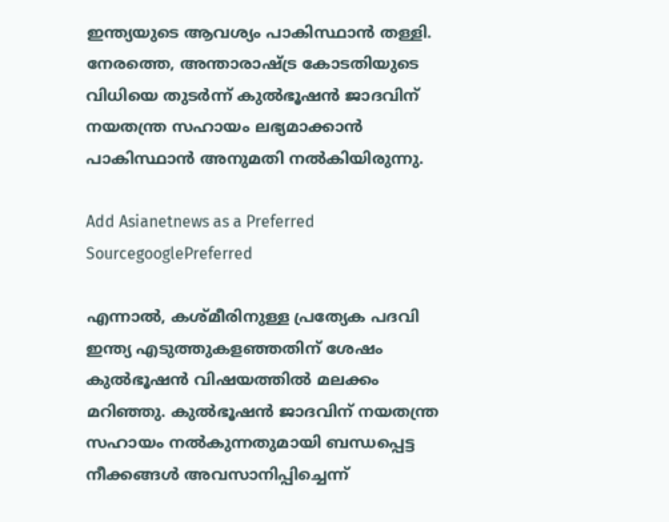ഇന്ത്യയുടെ ആവശ്യം പാകിസ്ഥാന്‍ തള്ളി. നേരത്തെ, അന്താരാഷ്ട്ര കോടതിയുടെ വിധിയെ തുടര്‍ന്ന് കുല്‍ഭൂഷന്‍ ജാദവിന് നയതന്ത്ര സഹായം ലഭ്യമാക്കാന്‍ പാകിസ്ഥാന്‍ അനുമതി നല്‍കിയിരുന്നു.

Add Asianetnews as a Preferred SourcegooglePreferred

എന്നാല്‍, കശ്മീരിനുള്ള പ്രത്യേക പദവി ഇന്ത്യ എടുത്തുകളഞ്ഞതിന് ശേഷം കുല്‍ഭൂഷന്‍ വിഷയത്തില്‍ മലക്കം മറിഞ്ഞു. കുല്‍ഭൂഷന്‍ ജാദവിന് നയതന്ത്ര സഹായം നല്‍കുന്നതുമായി ബന്ധപ്പെട്ട നീക്കങ്ങള്‍ അവസാനിപ്പിച്ചെന്ന്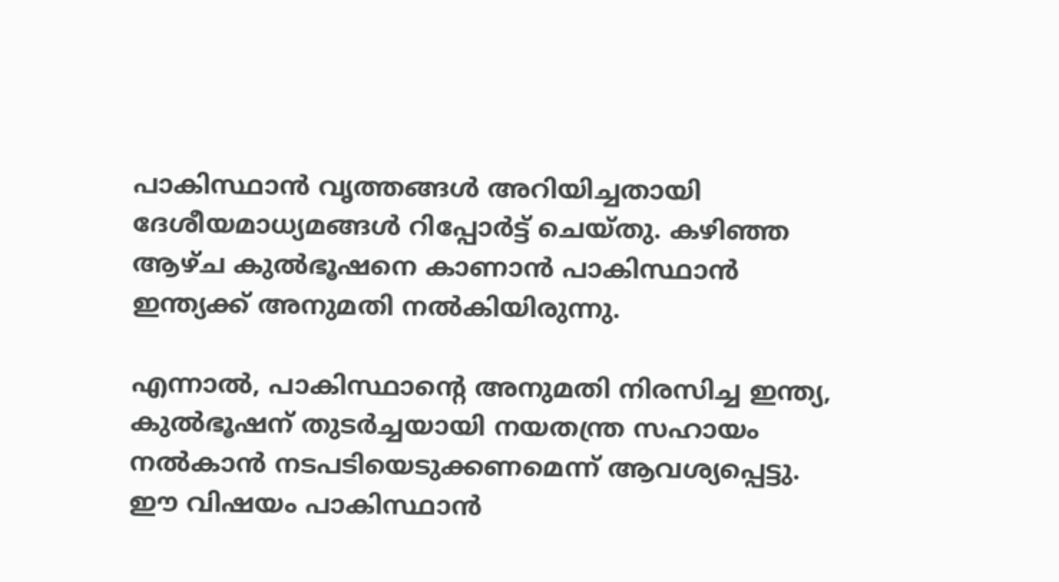പാകിസ്ഥാന്‍ വൃത്തങ്ങള്‍ അറിയിച്ചതായി ദേശീയമാധ്യമങ്ങള്‍ റിപ്പോര്‍ട്ട് ചെയ്തു. കഴിഞ്ഞ ആഴ്ച കുല്‍ഭൂഷനെ കാണാന്‍ പാകിസ്ഥാന്‍ ഇന്ത്യക്ക് അനുമതി നല്‍കിയിരുന്നു.

എന്നാല്‍, പാകിസ്ഥാന്‍റെ അനുമതി നിരസിച്ച ഇന്ത്യ, കുല്‍ഭൂഷന് തുടര്‍ച്ചയായി നയതന്ത്ര സഹായം നല്‍കാന്‍ നടപടിയെടുക്കണമെന്ന് ആവശ്യപ്പെട്ടു. ഈ വിഷയം പാകിസ്ഥാന്‍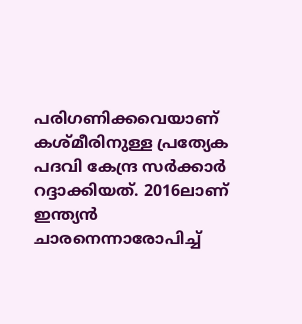പരിഗണിക്കവെയാണ് കശ്മീരിനുള്ള പ്രത്യേക പദവി കേന്ദ്ര സര്‍ക്കാര്‍ റദ്ദാക്കിയത്. 2016ലാണ് ഇന്ത്യന്‍ ചാരനെന്നാരോപിച്ച്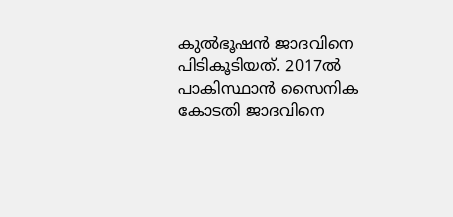കുല്‍ഭൂഷന്‍ ജാദവിനെ പിടികൂടിയത്. 2017ല്‍ പാകിസ്ഥാന്‍ സൈനിക കോടതി ജാദവിനെ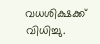വധശിക്ഷക്ക് വിധിച്ചു.